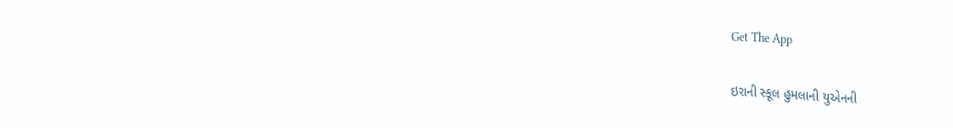Get The App

ઇરાની સ્કૂલ હુમલાની યુએનની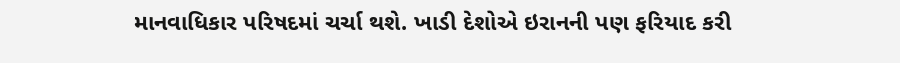માનવાધિકાર પરિષદમાં ચર્ચા થશે. ખાડી દેશોએ ઇરાનની પણ ફરિયાદ કરી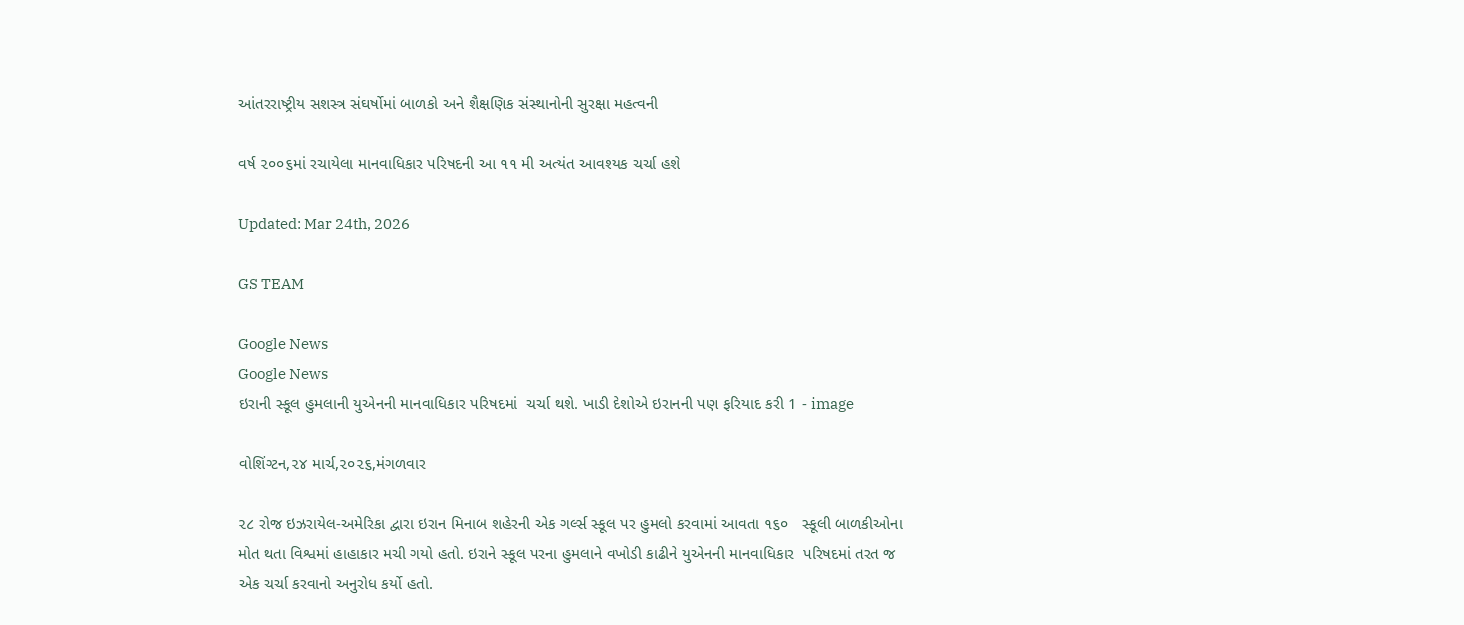આંતરરાષ્ટ્રીય સશસ્ત્ર સંઘર્ષોમાં બાળકો અને શૈક્ષણિક સંસ્થાનોની સુરક્ષા મહત્વની

વર્ષ ૨૦૦૬માં રચાયેલા માનવાધિકાર પરિષદની આ ૧૧ મી અત્યંત આવશ્યક ચર્ચા હશે

Updated: Mar 24th, 2026

GS TEAM

Google News
Google News
ઇરાની સ્કૂલ હુમલાની યુએનની માનવાધિકાર પરિષદમાં  ચર્ચા થશે. ખાડી દેશોએ ઇરાનની પણ ફરિયાદ કરી 1 - image

વોશિંગ્ટન,૨૪ માર્ચ,૨૦૨૬,મંગળવાર

૨૮ રોજ ઇઝરાયેલ-અમેરિકા દ્વારા ઇરાન મિનાબ શહેરની એક ગર્લ્સ સ્કૂલ પર હુમલો કરવામાં આવતા ૧૬૦   સ્કૂલી બાળકીઓના મોત થતા વિશ્વમાં હાહાકાર મચી ગયો હતો. ઇરાને સ્કૂલ પરના હુમલાને વખોડી કાઢીને યુએનની માનવાધિકાર  પરિષદમાં તરત જ એક ચર્ચા કરવાનો અનુરોધ કર્યો હતો.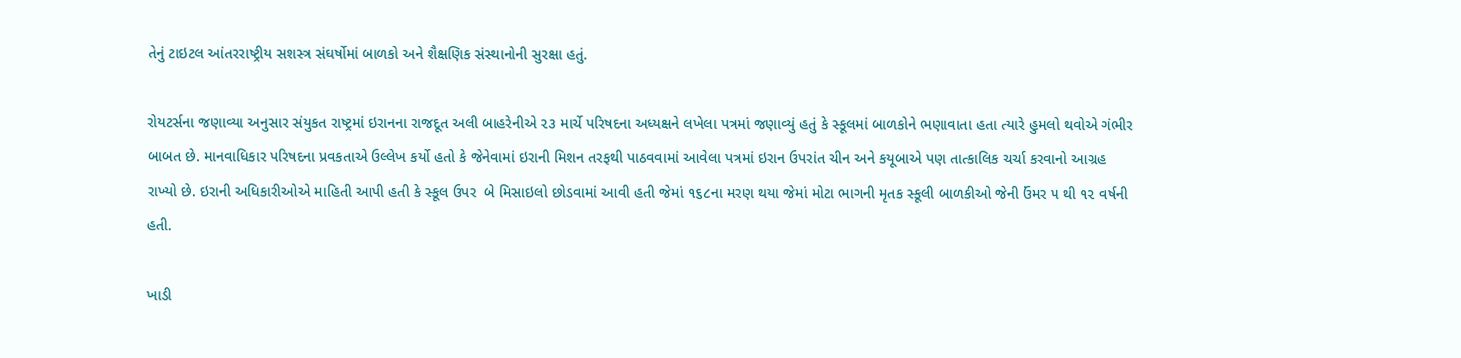તેનું ટાઇટલ આંતરરાષ્ટ્રીય સશસ્ત્ર સંઘર્ષોમાં બાળકો અને શૈક્ષણિક સંસ્થાનોની સુરક્ષા હતું.

રોયટર્સના જણાવ્યા અનુસાર સંયુકત રાષ્ટ્રમાં ઇરાનના રાજદૂત અલી બાહરેનીએ ૨૩ માર્ચે પરિષદના અધ્યક્ષને લખેલા પત્રમાં જણાવ્યું હતું કે સ્કૂલમાં બાળકોને ભણાવાતા હતા ત્યારે હુમલો થવોએ ગંભીર બાબત છે. માનવાધિકાર પરિષદના પ્રવકતાએ ઉલ્લેખ કર્યો હતો કે જેનેવામાં ઇરાની મિશન તરફથી પાઠવવામાં આવેલા પત્રમાં ઇરાન ઉપરાંત ચીન અને કયૂબાએ પણ તાત્કાલિક ચર્ચા કરવાનો આગ્રહ રાખ્યો છે. ઇરાની અધિકારીઓએ માહિતી આપી હતી કે સ્કૂલ ઉપર  બે મિસાઇલો છોડવામાં આવી હતી જેમાં ૧૬૮ના મરણ થયા જેમાં મોટા ભાગની મૃતક સ્કૂલી બાળકીઓ જેની ઉંમર ૫ થી ૧૨ વર્ષની હતી.

ખાડી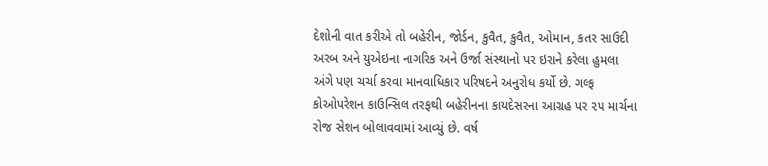દેશોની વાત કરીએ તો બહેરીન, જોર્ડન, કુવૈત, કુવૈત, ઓમાન, કતર સાઉદી અરબ અને યુએઇના નાગરિક અને ઉર્જા સંસ્થાનો પર ઇરાને કરેલા હુમલા અંગે પણ ચર્ચા કરવા માનવાધિકાર પરિષદને અનુરોધ કર્યો છે. ગલ્ફ કોઓપરેશન કાઉન્સિલ તરફથી બહેરીનના કાયદેસરના આગ્રહ પર ૨૫ માર્ચના રોજ સેશન બોલાવવામાં આવ્યું છે. વર્ષ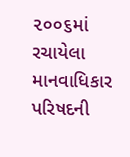૨૦૦૬માં રચાયેલા માનવાધિકાર પરિષદની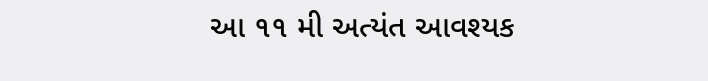આ ૧૧ મી અત્યંત આવશ્યક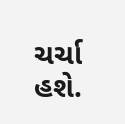ચર્ચા હશે.